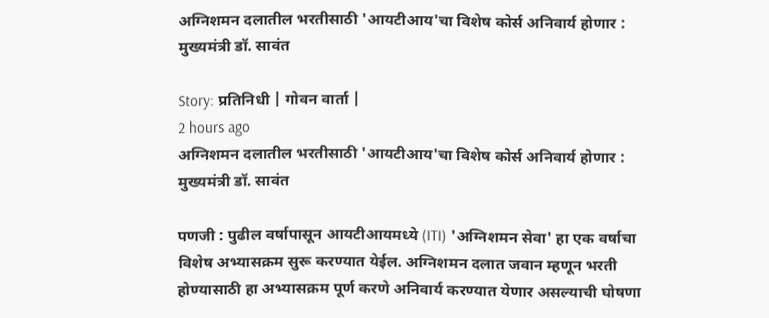अग्निशमन दलातील भरतीसाठी 'आयटीआय'चा विशेष कोर्स अनिवार्य होणार : मुख्यमंत्री डॉ. सावंत

Story: प्रतिनिधी | गोवन वार्ता |
2 hours ago
अग्निशमन दलातील भरतीसाठी 'आयटीआय'चा विशेष कोर्स अनिवार्य होणार : मुख्यमंत्री डॉ. सावंत

पणजी : पुढील वर्षापासून आयटीआयमध्ये (ITI) 'अग्निशमन सेवा' हा एक वर्षाचा विशेष अभ्यासक्रम सुरू करण्यात येईल. अग्निशमन दलात जवान म्हणून भरती होण्यासाठी हा अभ्यासक्रम पूर्ण करणे अनिवार्य करण्यात येणार असल्याची घोषणा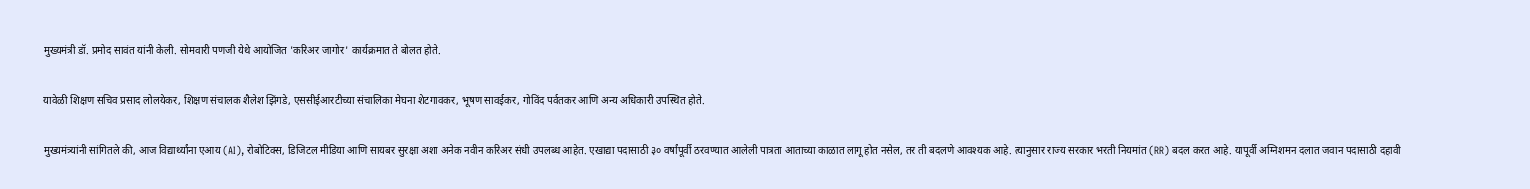मुख्यमंत्री डॉ. प्रमोद सावंत यांनी केली. सोमवारी पणजी येथे आयोजित 'करिअर जागोर' कार्यक्रमात ते बोलत होते.

यावेळी शिक्षण सचिव प्रसाद लोलयेकर, शिक्षण संचालक शैलेश झिंगडे, एससीईआरटीच्या संचालिका मेघना शेटगावकर, भूषण सावईकर, गोविंद पर्वतकर आणि अन्य अधिकारी उपस्थित होते.

मुख्यमंत्र्यांनी सांगितले की, आज विद्यार्थ्यांना एआय (AI), रोबोटिक्स, डिजिटल मीडिया आणि सायबर सुरक्षा अशा अनेक नवीन करिअर संधी उपलब्ध आहेत. एखाद्या पदासाठी ३० वर्षांपूर्वी ठरवण्यात आलेली पात्रता आताच्या काळात लागू होत नसेल, तर ती बदलणे आवश्यक आहे. त्यानुसार राज्य सरकार भरती नियमांत (RR) बदल करत आहे. यापूर्वी अग्निशमन दलात जवान पदासाठी दहावी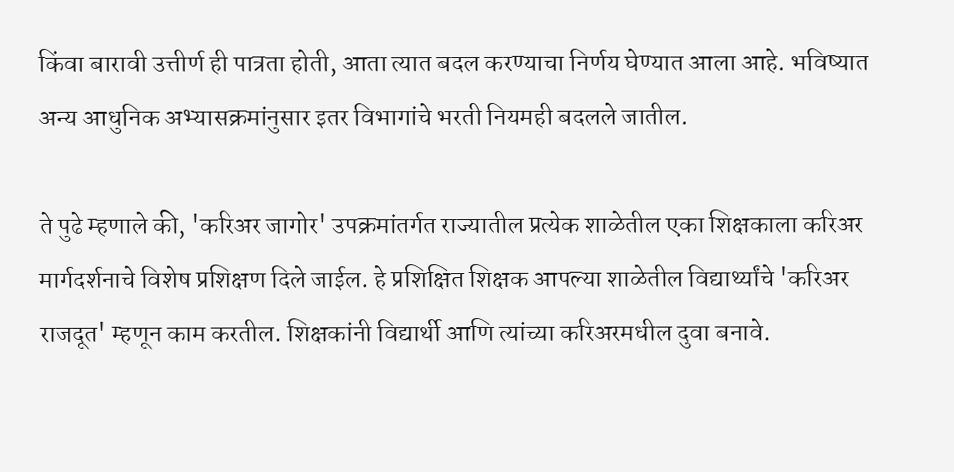किंवा बारावी उत्तीर्ण ही पात्रता होती, आता त्यात बदल करण्याचा निर्णय घेण्यात आला आहे. भविष्यात अन्य आधुनिक अभ्यासक्रमांनुसार इतर विभागांचे भरती नियमही बदलले जातील.

ते पुढे म्हणाले की, 'करिअर जागोर' उपक्रमांतर्गत राज्यातील प्रत्येक शाळेतील एका शिक्षकाला करिअर मार्गदर्शनाचे विशेष प्रशिक्षण दिले जाईल. हे प्रशिक्षित शिक्षक आपल्या शाळेतील विद्यार्थ्यांचे 'करिअर राजदूत' म्हणून काम करतील. शिक्षकांनी विद्यार्थी आणि त्यांच्या करिअरमधील दुवा बनावे.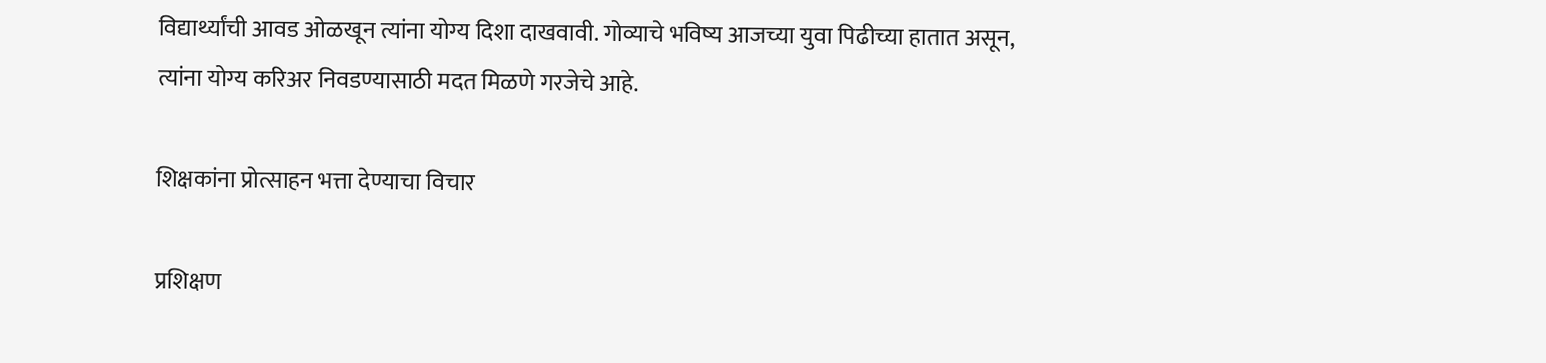विद्यार्थ्यांची आवड ओळखून त्यांना योग्य दिशा दाखवावी. गोव्याचे भविष्य आजच्या युवा पिढीच्या हातात असून, त्यांना योग्य करिअर निवडण्यासाठी मदत मिळणे गरजेचे आहे.

शिक्षकांना प्रोत्साहन भत्ता देण्याचा विचार

प्रशिक्षण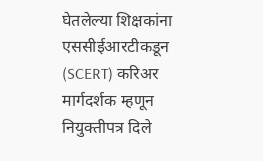घेतलेल्या शिक्षकांना एससीईआरटीकडून (SCERT) करिअर मार्गदर्शक म्हणून नियुक्तीपत्र दिले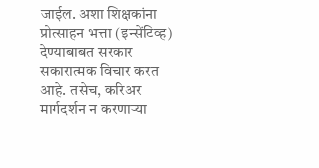जाईल. अशा शिक्षकांना प्रोत्साहन भत्ता (इन्सेंटिव्ह) देण्याबाबत सरकार सकारात्मक विचार करत आहे. तसेच, करिअर मार्गदर्शन न करणाऱ्या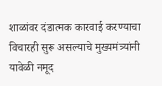शाळांवर दंडात्मक कारवाई करण्याचा विचारही सुरू असल्याचे मुख्यमंत्र्यांनी यावेळी नमूद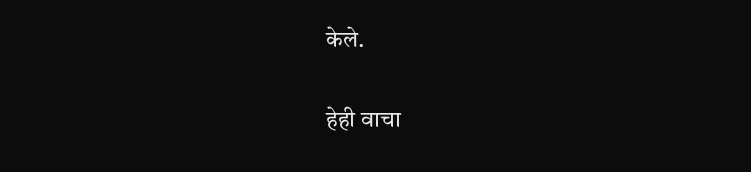केले.

हेही वाचा